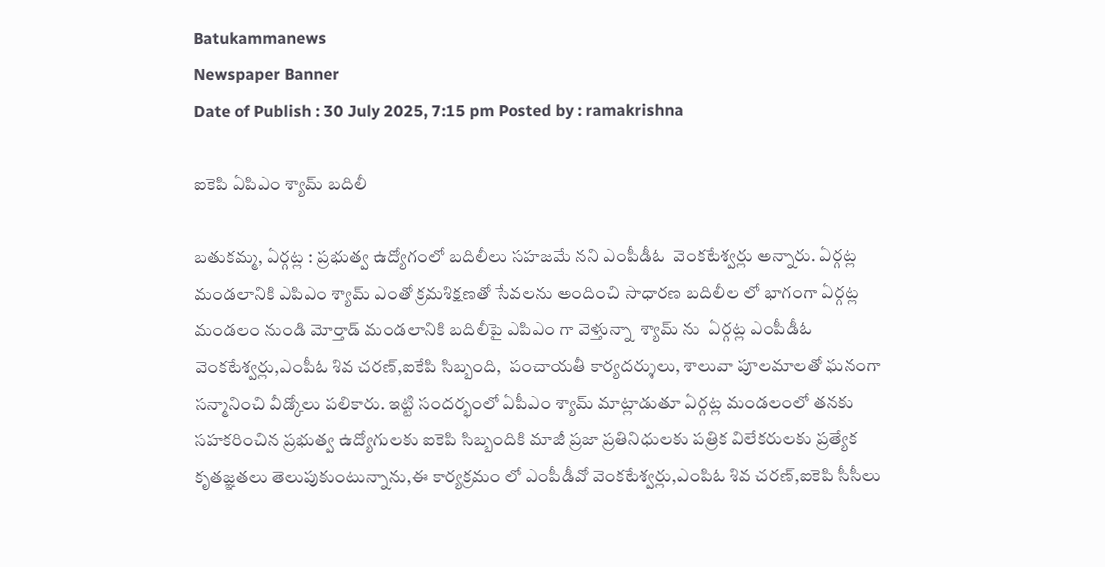Batukammanews
Newspaper Banner
Date of Publish : 30 July 2025, 7:15 pm Posted by : ramakrishna

ఐకెపి ఏపిఎం శ్యామ్ బదిలీ

బతుకమ్మ, ఏర్గట్ల : ప్రభుత్వ ఉద్యోగంలో బదిలీలు సహజమే నని ఎంపీడీఓ  వెంకటేశ్వర్లు అన్నారు. ఏర్గట్ల మండలానికి ఎపిఎం శ్యామ్ ఎంతో క్రమశిక్షణతో సేవలను అందించి సాధారణ బదిలీల లో భాగంగా ఏర్గట్ల మండలం నుండి మోర్తాడ్ మండలానికి బదిలీపై ఎపిఎం గా వెళ్తున్నా  శ్యామ్ ను  ఏర్గట్ల ఎంపీడీఓ వెంకటేశ్వర్లు,ఎంపీఓ శివ చరణ్,ఐకేపి సిబ్బంది,  పంచాయతీ కార్యదర్శులు, శాలువా పూలమాలతో ఘనంగా సన్మానించి వీడ్కోలు పలికారు. ఇట్టి సందర్భంలో ఏపీఎం శ్యామ్ మాట్లాడుతూ ఏర్గట్ల మండలంలో తనకు సహకరించిన ప్రభుత్వ ఉద్యోగులకు ఐకెపి సిబ్బందికి మాజీ ప్రజా ప్రతినిధులకు పత్రిక విలేకరులకు ప్రత్యేక కృతజ్ఞతలు తెలుపుకుంటున్నాను,ఈ కార్యక్రమం లో ఎంపీడీవో వెంకటేశ్వర్లు,ఎంపిఓ శివ చరణ్,ఐకెపి సీసీలు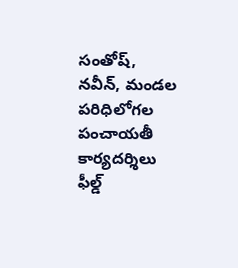సంతోష్, నవీన్, మండల పరిధిలోగల పంచాయతీ కార్యదర్శిలు ఫీల్డ్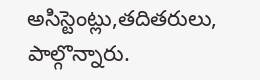అసిస్టెంట్లు,తదితరులు, పాల్గొన్నారు.